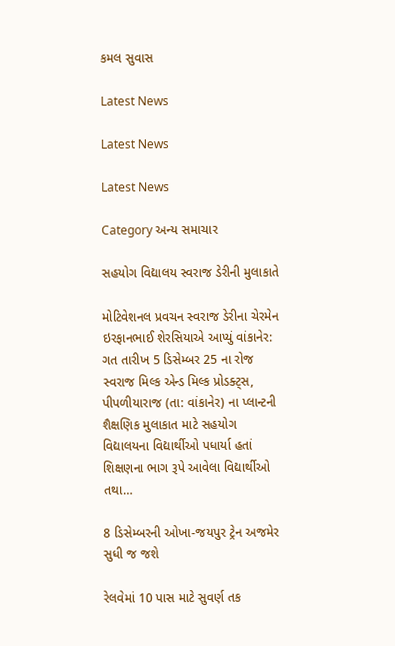કમલ સુવાસ

Latest News

Latest News

Latest News

Category અન્ય સમાચાર

સહયોગ વિદ્યાલય સ્વરાજ ડેરીની મુલાકાતે

મોટિવેશનલ પ્રવચન સ્વરાજ ડેરીના ચેરમેન ઇરફાનભાઈ શેરસિયાએ આપ્યું વાંકાનેર: ગત તારીખ 5 ડિસેમ્બર 25 ના રોજ સ્વરાજ મિલ્ક એન્ડ મિલ્ક પ્રોડક્ટ્સ, પીપળીયારાજ (તા: વાંકાનેર) ના પ્લાન્ટની શૈક્ષણિક મુલાકાત માટે સહયોગ વિદ્યાલયના વિદ્યાર્થીઓ પધાર્યા હતાં શિક્ષણના ભાગ રૂપે આવેલા વિદ્યાર્થીઓ તથા…

8 ડિસેમ્બરની ઓખા-જયપુર ટ્રેન અજમેર સુધી જ જશે

રેલવેમાં 10 પાસ માટે સુવર્ણ તક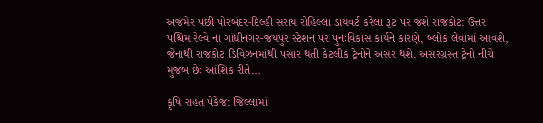અજમેર પછી પોરબંદર-દિલ્હી સરાય રોહિલ્લા ડાયવર્ટ કરેલા રૂટ પર જશે રાજકોટ: ઉત્તર પશ્ચિમ રેલ્વે ના ગાંધીનગર-જયપુર સ્ટેશન પર પુનઃવિકાસ કાર્યને કારણે, બ્લોક લેવામાં આવશે, જેનાથી રાજકોટ ડિવિઝનમાંથી પસાર થતી કેટલીક ટ્રેનોને અસર થશે. અસરગ્રસ્ત ટ્રેનો નીચે મુજબ છેઃ આંશિક રીતે…

કૃષિ રાહત પેકેજ: જિલ્લામાં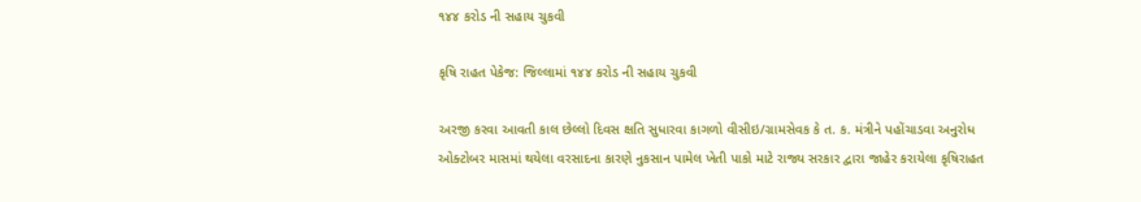૧૪૪ કરોડ ની સહાય ચુકવી

કૃષિ રાહત પેકેજ: જિલ્લામાં ૧૪૪ કરોડ ની સહાય ચુકવી

અરજી કરવા આવતી કાલ છેલ્લો દિવસ ક્ષતિ સુધારવા કાગળો વીસીઇ/ગ્રામસેવક કે ત. ક. મંત્રીને પહોંચાડવા અનુરોધ ઓક્ટોબર માસમાં થયેલા વરસાદના કારણે નુકસાન પામેલ ખેતી પાકો માટે રાજ્ય સરકાર દ્વારા જાહેર કરાયેલા કૃષિરાહત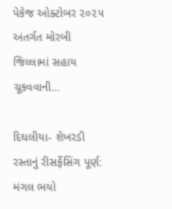પેકેજ ઓક્ટોબર ૨૦૨૫ અંતર્ગત મોરબી જિલ્લામાં સહાય ચૂકવવાની…

દિઘલીયા- શેખરડી રસ્તાનું રીસર્ફેસિંગ પૂર્ણ: મંગલ ભયો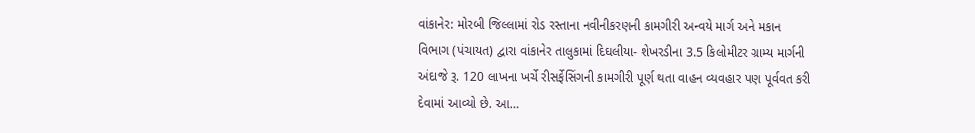વાંકાનેર: મોરબી જિલ્લામાં રોડ રસ્તાના નવીનીકરણની કામગીરી અન્વયે માર્ગ અને મકાન વિભાગ (પંચાયત) દ્વારા વાંકાનેર તાલુકામાં દિઘલીયા- શેખરડીના 3.5 કિલોમીટર ગ્રામ્ય માર્ગની અંદાજે રૂ. 120 લાખના ખર્ચે રીસર્ફેસિંગની કામગીરી પૂર્ણ થતા વાહન વ્યવહાર પણ પૂર્વવત કરી દેવામાં આવ્યો છે. આ…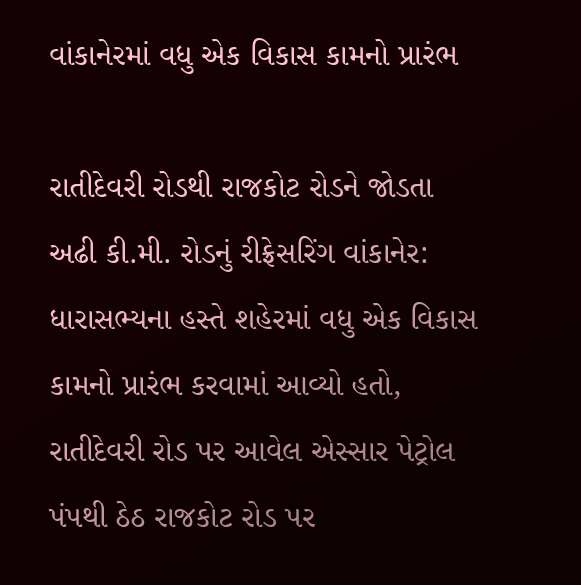વાંકાનેરમાં વધુ એક વિકાસ કામનો પ્રારંભ

રાતીદેવરી રોડથી રાજકોટ રોડને જોડતા અઢી કી.મી. રોડનું રીફ્રેસરિંગ વાંકાનેર: ધારાસભ્યના હસ્તે શહેરમાં વધુ એક વિકાસ કામનો પ્રારંભ કરવામાં આવ્યો હતો, રાતીદેવરી રોડ પર આવેલ એસ્સાર પેટ્રોલ પંપથી ઠેઠ રાજકોટ રોડ પર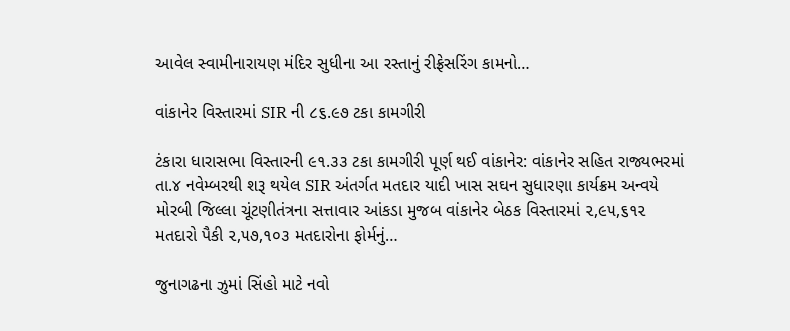આવેલ સ્વામીનારાયણ મંદિર સુધીના આ રસ્તાનું રીફ્રેસરિંગ કામનો…

વાંકાનેર વિસ્તારમાં SIR ની ૮૬.૯૭ ટકા કામગીરી

ટંકારા ધારાસભા વિસ્તારની ૯૧.૩૩ ટકા કામગીરી પૂર્ણ થઈ વાંકાનેર: વાંકાનેર સહિત રાજ્યભરમાં તા.૪ નવેમ્બરથી શરૂ થયેલ SIR અંતર્ગત મતદાર યાદી ખાસ સઘન સુધારણા કાર્યક્રમ અન્વયે મોરબી જિલ્લા ચૂંટણીતંત્રના સત્તાવાર આંકડા મુજબ વાંકાનેર બેઠક વિસ્તારમાં ૨,૯૫,૬૧૨ મતદારો પૈકી ૨,૫૭,૧૦૩ મતદારોના ફોર્મનું…

જુનાગઢના ઝુમાં સિંહો માટે નવો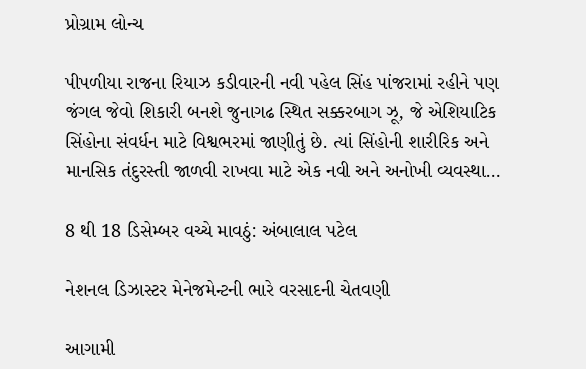પ્રોગ્રામ લોન્ચ

પીપળીયા રાજના રિયાઝ કડીવારની નવી પહેલ સિંહ પાંજરામાં રહીને પણ જંગલ જેવો શિકારી બનશે જુનાગઢ સ્થિત સક્કરબાગ ઝૂ, જે એશિયાટિક સિંહોના સંવર્ધન માટે વિશ્વભરમાં જાણીતું છે. ત્યાં સિંહોની શારીરિક અને માનસિક તંદુરસ્તી જાળવી રાખવા માટે એક નવી અને અનોખી વ્યવસ્થા…

8 થી 18 ડિસેમ્બર વચ્ચે માવઠું: અંબાલાલ પટેલ

નેશનલ ડિઝાસ્ટર મેનેજમેન્ટની ભારે વરસાદની ચેતવણી

આગામી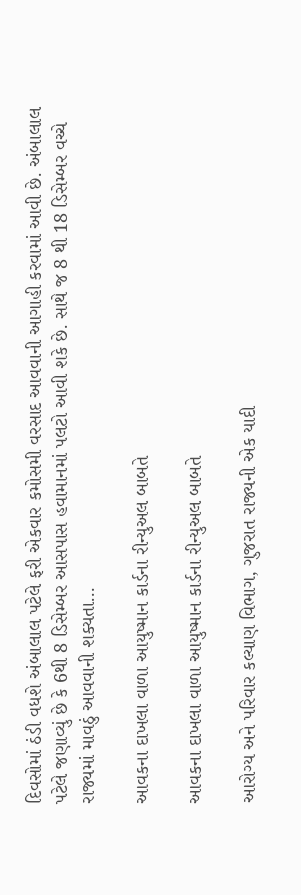દિવસોમાં ઠંડી વધશે અંબાલાલ પટેલે ફરી એકવાર કમોસમી વરસાદ આવવાની આગાહી કરવામાં આવી છે. અંબાલાલ પટેલે જણાવ્યું છે કે 6થી 8 ડિસેમ્બર આસપાસ હવામાનમાં પલટો આવી શકે છે. સાથે જ 8 થી 18 ડિસેમ્બર વચ્ચે રાજ્યમાં માવઠું આવવાની શક્યતા…

આવકના દાખલા વાળા આયુષ્માન કાર્ડના રીન્યુઅલ બાબતે

આવકના દાખલા વાળા આયુષ્માન કાર્ડના રીન્યુઅલ બાબતે

આરોગ્ય અને પરિવાર કલ્યાણ વિભાગ, ગુજરાત રાજ્યની એક યાદી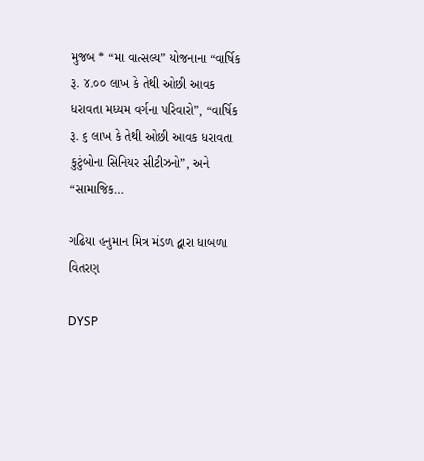મુજબ * “મા વાત્સલ્ય” યોજનાના “વાર્ષિક રૂ. ૪.૦૦ લાખ કે તેથી ઓછી આવક ધરાવતા મધ્યમ વર્ગના પરિવારો”, “વાર્ષિક રૂ. ૬ લાખ કે તેથી ઓછી આવક ધરાવતા કુટુંબોના સિનિયર સીટીઝનો”, અને “સામાજિક…

ગઢિયા હનુમાન મિત્ર મંડળ દ્વારા ધાબળા વિતરણ

DYSP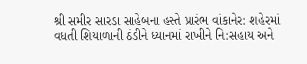શ્રી સમીર સારડા સાહેબના હસ્તે પ્રારંભ વાંકાનેર: શહેરમાં વધતી શિયાળાની ઠંડીને ધ્યાનમાં રાખીને નિ:સહાય અને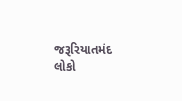જરૂરિયાતમંદ લોકો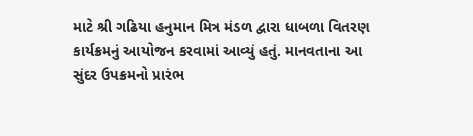માટે શ્રી ગઢિયા હનુમાન મિત્ર મંડળ દ્વારા ધાબળા વિતરણ કાર્યક્રમનું આયોજન કરવામાં આવ્યું હતું. માનવતાના આ સુંદર ઉપક્રમનો પ્રારંભ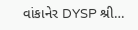વાંકાનેર DYSP શ્રી…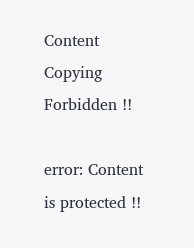Content Copying Forbidden !!

error: Content is protected !!